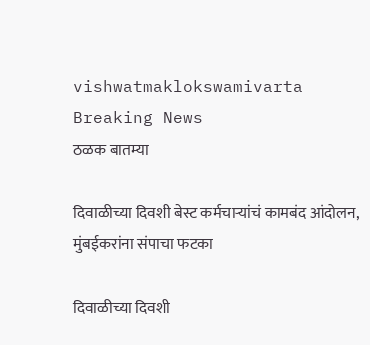vishwatmaklokswamivarta
Breaking News
ठळक बातम्या

दिवाळीच्या दिवशी बेस्ट कर्मचाऱ्यांचं कामबंद आंदोलन, मुंबईकरांना संपाचा फटका

दिवाळीच्या दिवशी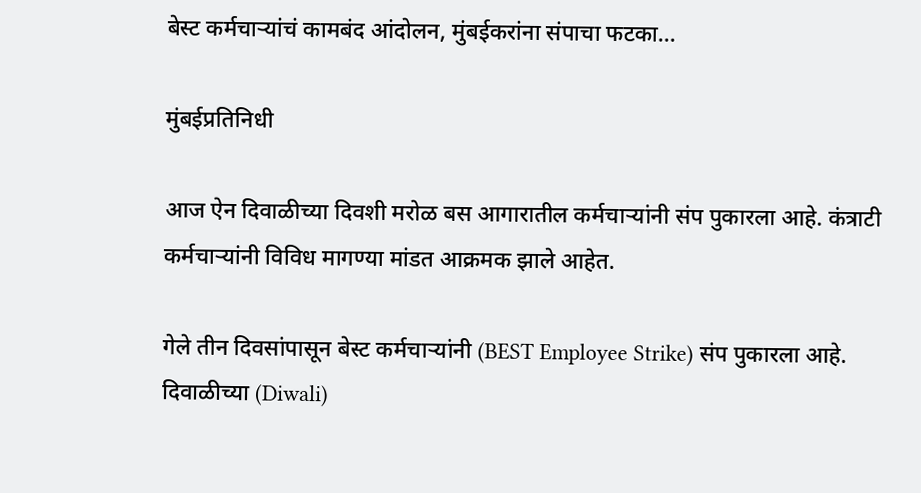बेस्ट कर्मचाऱ्यांचं कामबंद आंदोलन, मुंबईकरांना संपाचा फटका…

मुंबईप्रतिनिधी

आज ऐन दिवाळीच्या दिवशी मरोळ बस आगारातील कर्मचाऱ्यांनी संप पुकारला आहे. कंत्राटी कर्मचाऱ्यांनी विविध मागण्या मांडत आक्रमक झाले आहेत.

गेले तीन दिवसांपासून बेस्ट कर्मचाऱ्यांनी (BEST Employee Strike) संप पुकारला आहे. दिवाळीच्या (Diwali)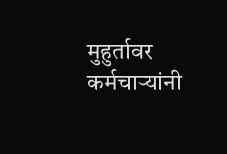मुहुर्तावर कर्मचाऱ्यांनी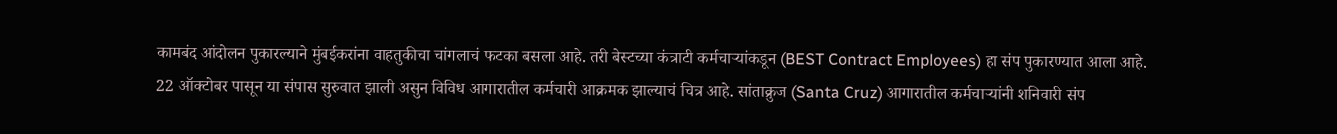कामबंद आंदोलन पुकारल्याने मुंबईकरांना वाहतुकीचा चांगलाचं फटका बसला आहे. तरी बेस्टच्या कंत्राटी कर्मचाऱ्यांकडून (BEST Contract Employees) हा संप पुकारण्यात आला आहे. 22 ऑक्टोबर पासून या संपास सुरुवात झाली असुन विविध आगारातील कर्मचारी आक्रमक झाल्याचं चित्र आहे. सांताक्रुज (Santa Cruz) आगारातील कर्मचाऱ्यांनी शनिवारी संप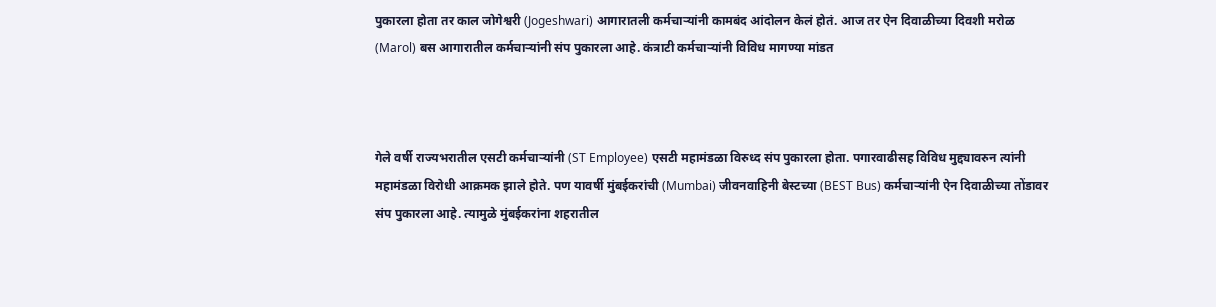पुकारला होता तर काल जोगेश्वरी (Jogeshwari) आगारातली कर्मचाऱ्यांनी कामबंद आंदोलन केलं होतं. आज तर ऐन दिवाळीच्या दिवशी मरोळ (Marol) बस आगारातील कर्मचाऱ्यांनी संप पुकारला आहे. कंत्राटी कर्मचाऱ्यांनी विविध मागण्या मांडत



गेले वर्षी राज्यभरातील एसटी कर्मचाऱ्यांनी (ST Employee) एसटी महामंडळा विरुध्द संप पुकारला होता. पगारवाढीसह विविध मुद्द्यावरुन त्यांनी महामंडळा विरोधी आक्रमक झाले होते. पण यावर्षी मुंबईकरांची (Mumbai) जीवनवाहिनी बेस्टच्या (BEST Bus) कर्मचाऱ्यांनी ऐन दिवाळीच्या तोंडावर संप पुकारला आहे. त्यामुळे मुंबईकरांना शहरातील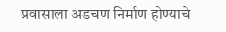प्रवासाला अडचण निर्माण होण्याचे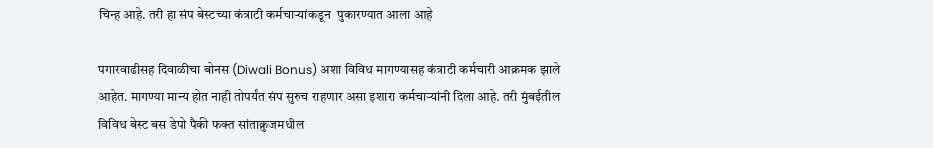चिन्ह आहे. तरी हा संप बेस्टच्या कंत्राटी कर्मचाऱ्यांकडून  पुकारण्यात आला आहे

पगारवाढीसह दिवाळीचा बोनस (Diwali Bonus) अशा विविध मागण्यासह कंत्राटी कर्मचारी आक्रमक झाले आहेत. मागण्या मान्य होत नाही तोपर्यंत संप सुरुच राहणार असा इशारा कर्मचाऱ्यांनी दिला आहे. तरी मुंबईतील विविध बेस्ट बस डेपो पैकी फक्त सांताक्रुजमधील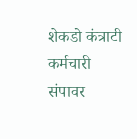शेकडो कंत्राटी कर्मचारी  संपावर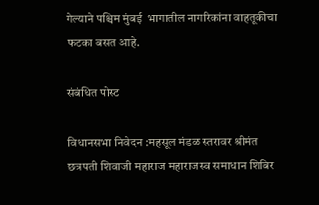गेल्याने पश्चिम मुंबई  भागातील नागरिकांना वाहतूकीचा फटका बसत आहे.

संबंधित पोस्ट

विधानसभा निवेदन :महसूल मंडळ स्तरावर श्रीमंत छत्रपती शिवाजी महाराज महाराजस्व समाधान शिबिर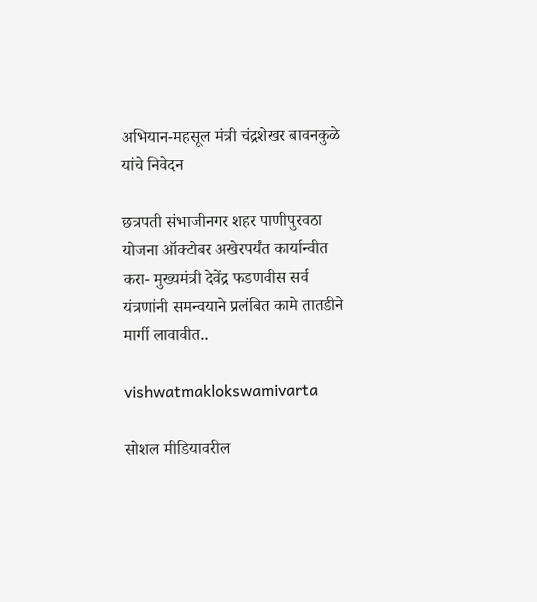अभियान-महसूल मंत्री चंद्रशेखर बावनकुळे यांचे निवेदन

छत्रपती संभाजीनगर शहर पाणीपुरवठा योजना ऑक्टोबर अखेरपर्यंत कार्यान्वीत करा- मुख्यमंत्री देवेंद्र फडणवीस सर्व यंत्रणांनी समन्वयाने प्रलंबित कामे तातडीने मार्गी लावावीत..

vishwatmaklokswamivarta

सोशल मीडियावरील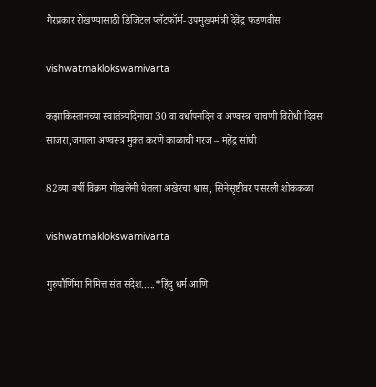गैरप्रकार रोखण्यासाठी डिजिटल प्लॅटफॉर्म- उपमुख्यमंत्री देवेंद्र फडणवीस

vishwatmaklokswamivarta

कझाकिस्तानच्या स्वातंत्र्यदिनाचा 30 वा वर्धापनदिन व अण्वस्त्र चाचणी विरोधी दिवस साजरा,जगाला अण्वस्त्र मुक्त करणे काळाची गरज – महेंद्र सांघी

82व्या वर्षी विक्रम गोखलेंनी घेतला अखेरचा श्वास, सिनेसृष्टीवर पसरली शोककळा

vishwatmaklokswamivarta

गुरुपौर्णिमा निमित्त संत संदेश…..*हिंदु धर्म आणि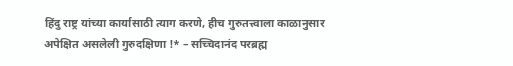हिंदु राष्ट्र यांच्या कार्यासाठी त्याग करणे, हीच गुरुतत्त्वाला काळानुसार अपेक्षित असलेली गुरुदक्षिणा !* – सच्‍चिदानंद परब्रह्म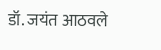डॉ. जयंत आठवले